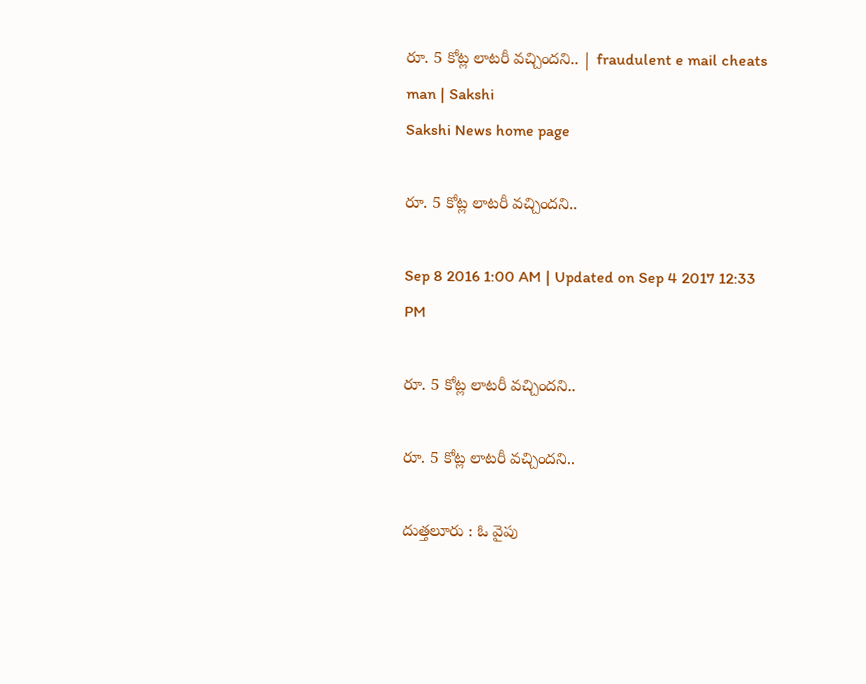రూ. 5 కోట్ల లాటరీ వచ్చిందని.. | fraudulent e mail cheats man | Sakshi
Sakshi News home page

రూ. 5 కోట్ల లాటరీ వచ్చిందని..

Sep 8 2016 1:00 AM | Updated on Sep 4 2017 12:33 PM

రూ. 5 కోట్ల లాటరీ వచ్చిందని..

రూ. 5 కోట్ల లాటరీ వచ్చిందని..

దుత్తలూరు : ఓ వైపు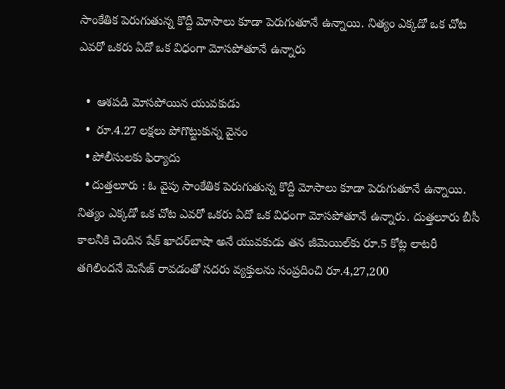సాంకేతిక పెరుగుతున్న కొద్దీ మోసాలు కూడా పెరుగుతూనే ఉన్నాయి. నిత్యం ఎక్కడో ఒక చోట ఎవరో ఒకరు ఏదో ఒక విధంగా మోసపోతూనే ఉన్నారు

  •  ఆశపడి మోసపోయిన యువకుడు
  •  రూ.4.27 లక్షలు పోగొట్టుకున్న వైనం
  • పోలీసులకు ఫిర్యాదు
  • దుత్తలూరు : ఓ వైపు సాంకేతిక పెరుగుతున్న కొద్దీ మోసాలు కూడా పెరుగుతూనే ఉన్నాయి. నిత్యం ఎక్కడో ఒక చోట ఎవరో ఒకరు ఏదో ఒక విధంగా మోసపోతూనే ఉన్నారు. దుత్తలూరు బీసీ కాలనీకి చెందిన షేక్‌ ఖాదర్‌బాషా అనే యువకుడు తన జీమెయిల్‌కు రూ.5 కోట్ల లాటరీ తగిలిందనే మెసేజ్‌ రావడంతో సదరు వ్యక్తులను సంప్రదించి రూ.4,27,200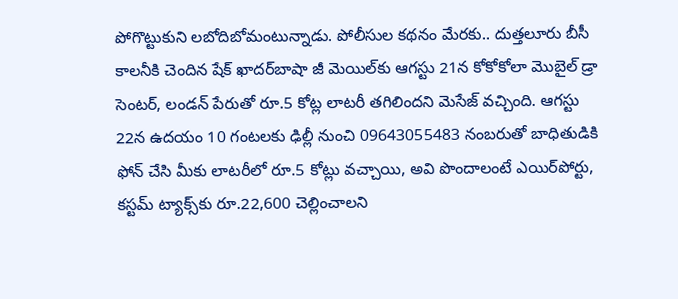పోగొట్టుకుని లబోదిబోమంటున్నాడు. పోలీసుల కథనం మేరకు.. దుత్తలూరు బీసీ కాలనీకి చెందిన షేక్‌ ఖాదర్‌బాషా జీ మెయిల్‌కు ఆగస్టు 21న కోకోకోలా మొబైల్‌ డ్రా సెంటర్, లండన్‌ పేరుతో రూ.5 కోట్ల లాటరీ తగిలిందని మెసేజ్‌ వచ్చింది. ఆగస్టు 22న ఉదయం 10 గంటలకు ఢిల్లీ నుంచి 09643055483 నంబరుతో బాధితుడికి ఫోన్‌ చేసి మీకు లాటరీలో రూ.5 కోట్లు వచ్చాయి, అవి పొందాలంటే ఎయిర్‌పోర్టు, కస్టమ్‌ ట్యాక్స్‌కు రూ.22,600 చెల్లించాలని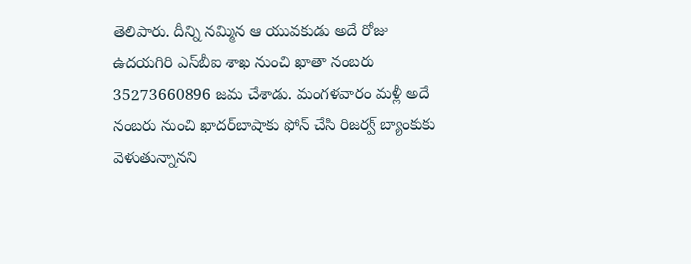తెలిపారు. దీన్ని నమ్మిన ఆ యువకుడు అదే రోజు ఉదయగిరి ఎస్‌బీఐ శాఖ నుంచి ఖాతా నంబరు 35273660896 జమ చేశాడు. మంగళవారం మళ్లీ అదే నంబరు నుంచి ఖాదర్‌బాషాకు ఫోన్‌ చేసి రిజర్వ్‌ బ్యాంకుకు వెళుతున్నానని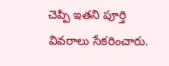చెప్పి ఇతని పూర్తి వివరాలు సేకరించారు.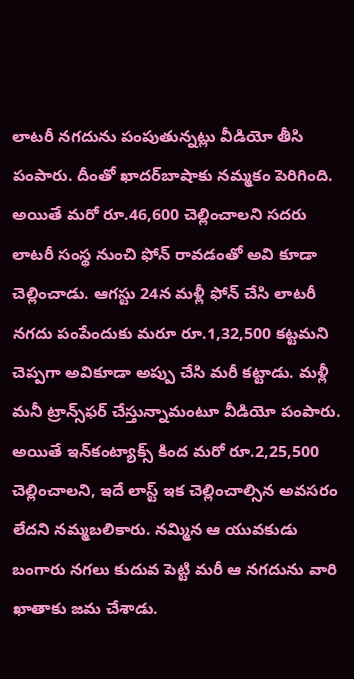లాటరీ నగదును పంపుతున్నట్లు వీడియో తీసి పంపారు. దీంతో ఖాదర్‌బాషాకు నమ్మకం పెరిగింది. అయితే మరో రూ.46,600 చెల్లించాలని సదరు లాటరీ సంస్థ నుంచి ఫోన్‌ రావడంతో అవి కూడా చెల్లించాడు. ఆగస్టు 24న మళ్లీ ఫోన్‌ చేసి లాటరీ నగదు పంపేందుకు మరూ రూ.1,32,500 కట్టమని చెప్పగా అవికూడా అప్పు చేసి మరీ కట్టాడు. మళ్లీ మనీ ట్రాన్స్‌ఫర్‌ చేస్తున్నామంటూ వీడియో పంపారు. అయితే ఇన్‌కంట్యాక్స్‌ కింద మరో రూ.2,25,500 చెల్లించాలని, ఇదే లాస్ట్‌ ఇక చెల్లించాల్సిన అవసరం లేదని నమ్మబలికారు. నమ్మిన ఆ యువకుడు బంగారు నగలు కుదువ పెట్టి మరీ ఆ నగదును వారి ఖాతాకు జమ చేశాడు.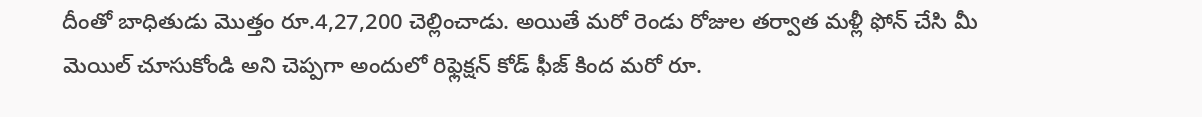దీంతో బాధితుడు మొత్తం రూ.4,27,200 చెల్లించాడు. అయితే మరో రెండు రోజుల తర్వాత మళ్లీ ఫోన్‌ చేసి మీ మెయిల్‌ చూసుకోండి అని చెప్పగా అందులో రిఫ్లెక్షన్‌ కోడ్‌ ఫీజ్‌ కింద మరో రూ.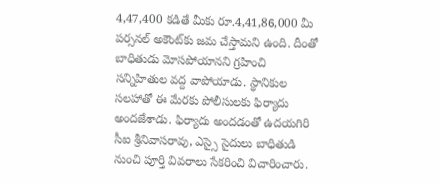4,47,400 కడితే మీకు రూ.4,41,86,000 మీ పర్సనల్‌ అకౌంట్‌కు జమ చేస్తామని ఉంది. దీంతో బాధితుడు మోసపోయానని గ్రహించి సన్నిహితుల వద్ద వాపోయాడు. స్థానికుల సలహాతో ఈ మేరకు పోలీసులకు ఫిర్యాదు అందజేశాడు. ఫిర్యాదు అందడంతో ఉదయగిరి సీఐ శ్రీనివాసరావు, ఎస్సై సైదులు బాధితుడి నుంచి పూర్తి వివరాలు సేకరించి విచారించారు.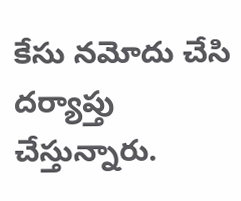కేసు నమోదు చేసి దర్యాప్తు చేస్తున్నారు.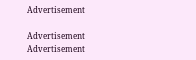Advertisement

Advertisement
Advertisement